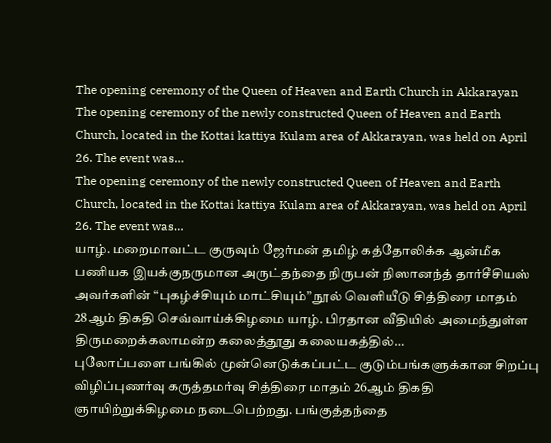The opening ceremony of the Queen of Heaven and Earth Church in Akkarayan
The opening ceremony of the newly constructed Queen of Heaven and Earth Church, located in the Kottai kattiya Kulam area of Akkarayan, was held on April 26. The event was…
The opening ceremony of the newly constructed Queen of Heaven and Earth Church, located in the Kottai kattiya Kulam area of Akkarayan, was held on April 26. The event was…
யாழ். மறைமாவட்ட குருவும் ஜேர்மன் தமிழ் கத்தோலிக்க ஆன்மீக பணியக இயக்குநருமான அருட்தந்தை நிருபன் நிஸானந்த் தார்சீசியஸ் அவர்களின் “புகழ்ச்சியும் மாட்சியும்” நூல் வெளியீடு சித்திரை மாதம் 28ஆம் திகதி செவ்வாய்க்கிழமை யாழ். பிரதான வீதியில் அமைந்துள்ள திருமறைக்கலாமன்ற கலைத்தூது கலையகத்தில்…
புலோப்பளை பங்கில் முன்னெடுக்கப்பட்ட குடும்பங்களுக்கான சிறப்பு விழிப்புணர்வு கருத்தமர்வு சித்திரை மாதம் 26ஆம் திகதி ஞாயிற்றுக்கிழமை நடைபெற்றது. பங்குத்தந்தை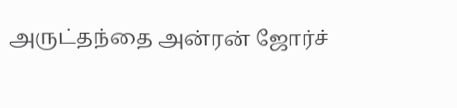அருட்தந்தை அன்ரன் ஜோர்ச்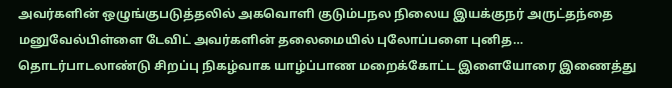அவர்களின் ஒழுங்குபடுத்தலில் அகவொளி குடும்பநல நிலைய இயக்குநர் அருட்தந்தை மனுவேல்பிள்ளை டேவிட் அவர்களின் தலைமையில் புலோப்பளை புனித…
தொடர்பாடலாண்டு சிறப்பு நிகழ்வாக யாழ்ப்பாண மறைக்கோட்ட இளையோரை இணைத்து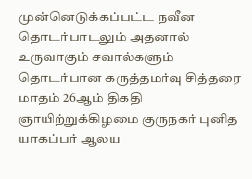முன்னெடுக்கப்பட்ட நவீன தொடர்பாடலும் அதனால் உருவாகும் சவால்களும் தொடர்பான கருத்தமர்வு சித்தரை மாதம் 26ஆம் திகதி ஞாயிற்றுக்கிழமை குருநகர் புனித யாகப்பர் ஆலய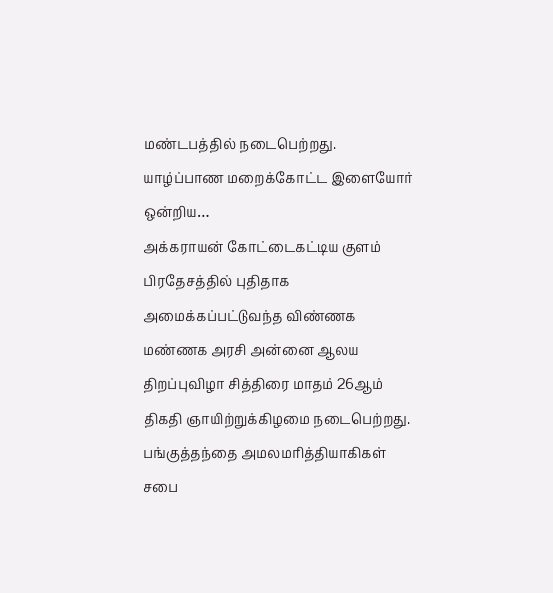மண்டபத்தில் நடைபெற்றது. யாழ்ப்பாண மறைக்கோட்ட இளையோர் ஒன்றிய…
அக்கராயன் கோட்டைகட்டிய குளம் பிரதேசத்தில் புதிதாக அமைக்கப்பட்டுவந்த விண்ணக மண்ணக அரசி அன்னை ஆலய திறப்புவிழா சித்திரை மாதம் 26ஆம் திகதி ஞாயிற்றுக்கிழமை நடைபெற்றது. பங்குத்தந்தை அமலமரித்தியாகிகள் சபை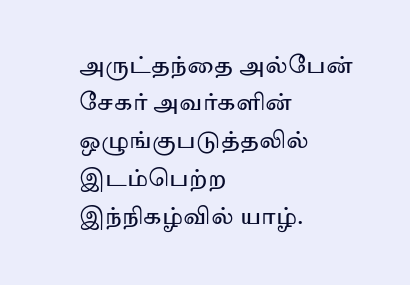அருட்தந்தை அல்பேன் சேகர் அவர்களின் ஒழுங்குபடுத்தலில் இடம்பெற்ற இந்நிகழ்வில் யாழ்.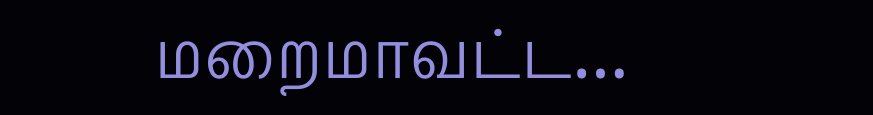மறைமாவட்ட…